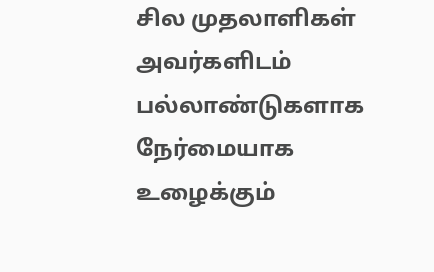சில முதலாளிகள் அவர்களிடம் பல்லாண்டுகளாக நேர்மையாக உழைக்கும்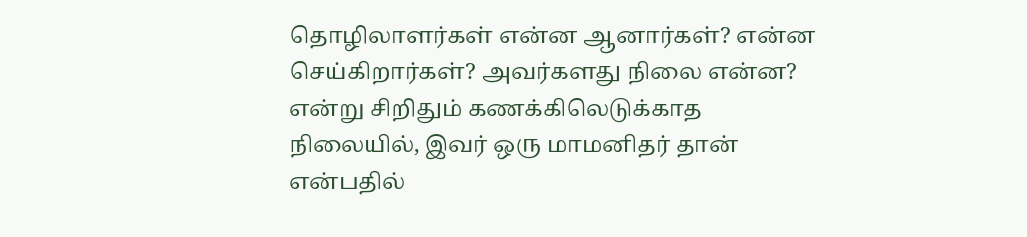தொழிலாளர்கள் என்ன ஆனார்கள்? என்ன செய்கிறார்கள்? அவர்களது நிலை என்ன?  என்று சிறிதும் கணக்கிலெடுக்காத நிலையில், இவர் ஒரு மாமனிதர் தான் என்பதில்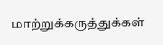மாற்றுக்கருத்துக்கள்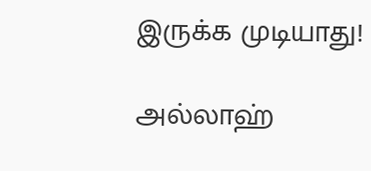இருக்க முடியாது!

அல்லாஹ்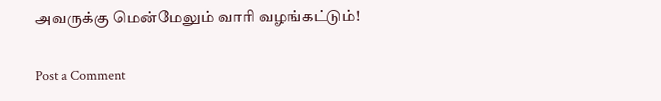அவருக்கு மென்மேலும் வாரி வழங்கட்டும்!

Post a Comment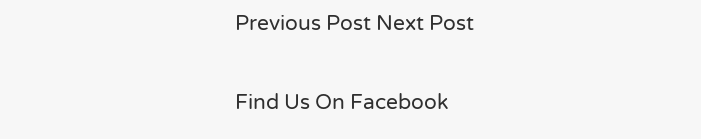Previous Post Next Post

Find Us On Facebook